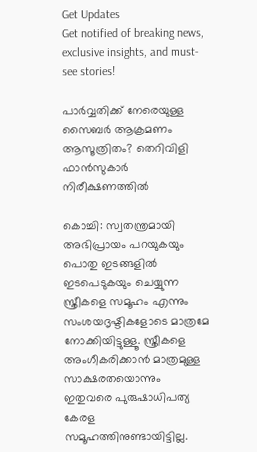Get Updates
Get notified of breaking news, exclusive insights, and must-see stories!

പാർവ്വതിക്ക് നേരെയുള്ള സൈബർ ആക്രമണം ആസൂത്രിതം? തെറിവിളി ഫാൻസുകാർ നിരീക്ഷണത്തിൽ

കൊച്ചി: സ്വതന്ത്രമായി അഭിപ്രായം പറയുകയും പൊതു ഇടങ്ങളില്‍ ഇടപെടുകയും ചെയ്യുന്ന സ്ത്രീകളെ സമൂഹം എന്നും സംശയദൃഷ്ടികളോടെ മാത്രമേ നോക്കിയിട്ടുള്ളൂ. സ്ത്രീകളെ അംഗീകരിക്കാന്‍ മാത്രമുള്ള സാക്ഷരതയൊന്നും ഇതുവരെ പുരുഷാധിപത്യ കേരള സമൂഹത്തിനുണ്ടായിട്ടില്ല.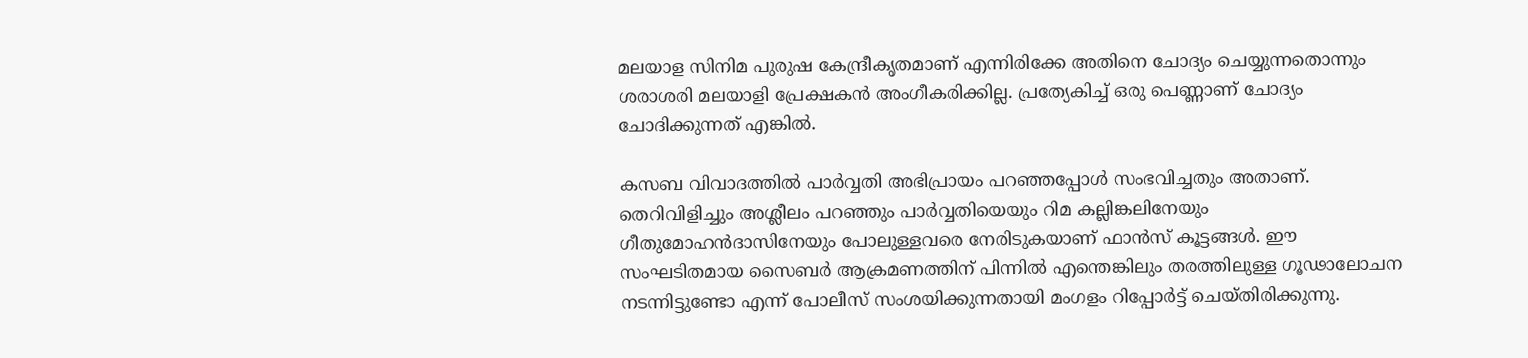മലയാള സിനിമ പുരുഷ കേന്ദ്രീകൃതമാണ് എന്നിരിക്കേ അതിനെ ചോദ്യം ചെയ്യുന്നതൊന്നും ശരാശരി മലയാളി പ്രേക്ഷകന്‍ അംഗീകരിക്കില്ല. പ്രത്യേകിച്ച് ഒരു പെണ്ണാണ് ചോദ്യം ചോദിക്കുന്നത് എങ്കില്‍.

കസബ വിവാദത്തില്‍ പാര്‍വ്വതി അഭിപ്രായം പറഞ്ഞപ്പോള്‍ സംഭവിച്ചതും അതാണ്. തെറിവിളിച്ചും അശ്ലീലം പറഞ്ഞും പാര്‍വ്വതിയെയും റിമ കല്ലിങ്കലിനേയും ഗീതുമോഹന്‍ദാസിനേയും പോലുള്ളവരെ നേരിടുകയാണ് ഫാന്‍സ് കൂട്ടങ്ങള്‍. ഈ സംഘടിതമായ സൈബര്‍ ആക്രമണത്തിന് പിന്നില്‍ എന്തെങ്കിലും തരത്തിലുള്ള ഗൂഢാലോചന നടന്നിട്ടുണ്ടോ എന്ന് പോലീസ് സംശയിക്കുന്നതായി മംഗളം റിപ്പോര്‍ട്ട് ചെയ്തിരിക്കുന്നു.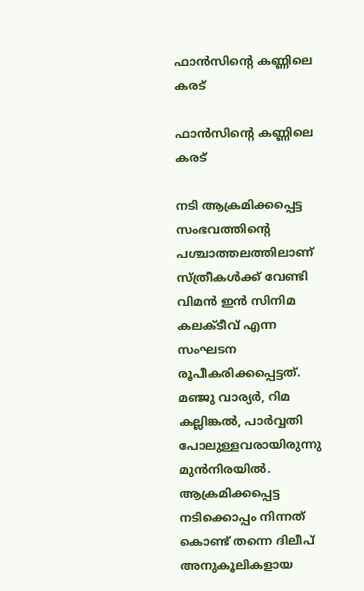ഫാൻസിന്റെ കണ്ണിലെ കരട്

ഫാൻസിന്റെ കണ്ണിലെ കരട്

നടി ആക്രമിക്കപ്പെട്ട സംഭവത്തിന്റെ പശ്ചാത്തലത്തിലാണ് സ്ത്രീകള്‍ക്ക് വേണ്ടി വിമന്‍ ഇന്‍ സിനിമ കലക്ടീവ് എന്ന സംഘടന രൂപീകരിക്കപ്പെട്ടത്. മഞ്ജു വാര്യര്‍, റിമ കല്ലിങ്കല്‍, പാര്‍വ്വതി പോലുള്ളവരായിരുന്നു മുന്‍നിരയില്‍. ആക്രമിക്കപ്പെട്ട നടിക്കൊപ്പം നിന്നത് കൊണ്ട് തന്നെ ദിലീപ് അനുകൂലികളായ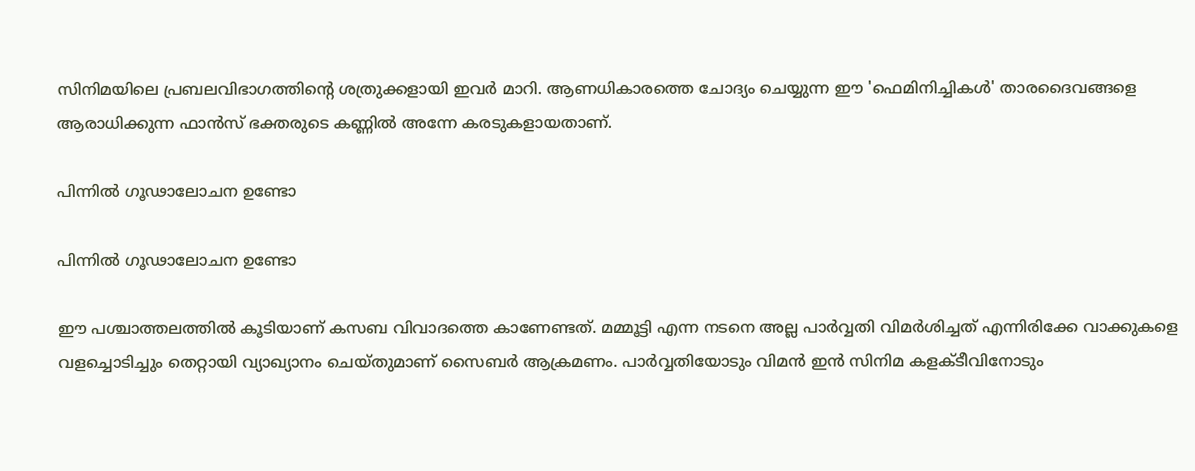സിനിമയിലെ പ്രബലവിഭാഗത്തിന്റെ ശത്രുക്കളായി ഇവര്‍ മാറി. ആണധികാരത്തെ ചോദ്യം ചെയ്യുന്ന ഈ 'ഫെമിനിച്ചികള്‍' താരദൈവങ്ങളെ ആരാധിക്കുന്ന ഫാന്‍സ് ഭക്തരുടെ കണ്ണില്‍ അന്നേ കരടുകളായതാണ്.

പിന്നില്‍ ഗൂഢാലോചന ഉണ്ടോ

പിന്നില്‍ ഗൂഢാലോചന ഉണ്ടോ

ഈ പശ്ചാത്തലത്തില്‍ കൂടിയാണ് കസബ വിവാദത്തെ കാണേണ്ടത്. മമ്മൂട്ടി എന്ന നടനെ അല്ല പാര്‍വ്വതി വിമര്‍ശിച്ചത് എന്നിരിക്കേ വാക്കുകളെ വളച്ചൊടിച്ചും തെറ്റായി വ്യാഖ്യാനം ചെയ്തുമാണ് സൈബര്‍ ആക്രമണം. പാര്‍വ്വതിയോടും വിമന്‍ ഇന്‍ സിനിമ കളക്ടീവിനോടും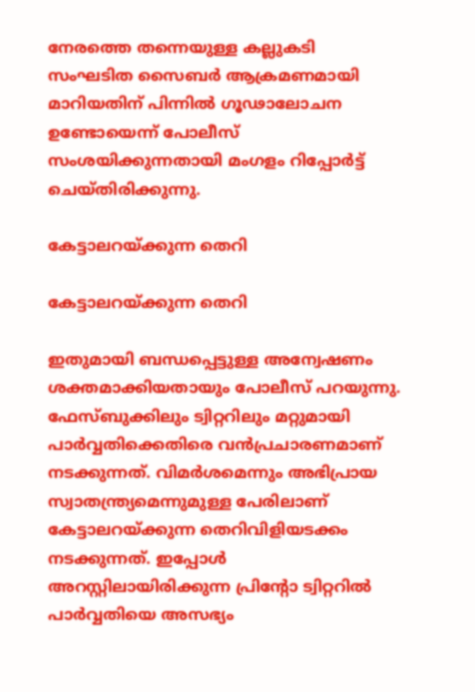നേരത്തെ തന്നെയുള്ള കല്ലുകടി സംഘടിത സൈബര്‍ ആക്രമണമായി മാറിയതിന് പിന്നില്‍ ഗൂഢാലോചന ഉണ്ടോയെന്ന് പോലീസ് സംശയിക്കുന്നതായി മംഗളം റിപ്പോര്‍ട്ട് ചെയ്തിരിക്കുന്നു.

കേട്ടാലറയ്ക്കുന്ന തെറി

കേട്ടാലറയ്ക്കുന്ന തെറി

ഇതുമായി ബന്ധപ്പെട്ടുള്ള അന്വേഷണം ശക്തമാക്കിയതായും പോലീസ് പറയുന്നു. ഫേസ്ബുക്കിലും ട്വിറ്ററിലും മറ്റുമായി പാര്‍വ്വതിക്കെതിരെ വന്‍പ്രചാരണമാണ് നടക്കുന്നത്. വിമര്‍ശമെന്നും അഭിപ്രായ സ്വാതന്ത്ര്യമെന്നുമുള്ള പേരിലാണ് കേട്ടാലറയ്ക്കുന്ന തെറിവിളിയടക്കം നടക്കുന്നത്. ഇപ്പോള്‍ അറസ്റ്റിലായിരിക്കുന്ന പ്രിന്റോ ട്വിറ്ററില്‍ പാര്‍വ്വതിയെ അസഭ്യം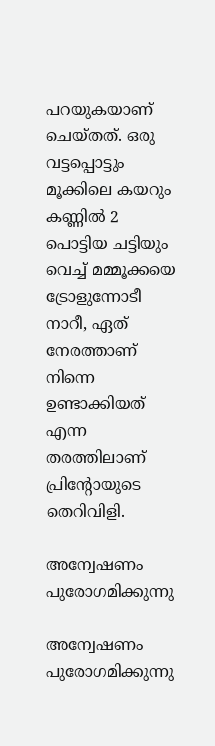പറയുകയാണ് ചെയ്തത്. ഒരു വട്ടപ്പൊട്ടും മൂക്കിലെ കയറും കണ്ണില്‍ 2 പൊട്ടിയ ചട്ടിയും വെച്ച് മമ്മൂക്കയെ ട്രോളുന്നോടീ നാറീ, ഏത് നേരത്താണ് നിന്നെ ഉണ്ടാക്കിയത് എന്ന തരത്തിലാണ് പ്രിന്റോയുടെ തെറിവിളി.

അന്വേഷണം പുരോഗമിക്കുന്നു

അന്വേഷണം പുരോഗമിക്കുന്നു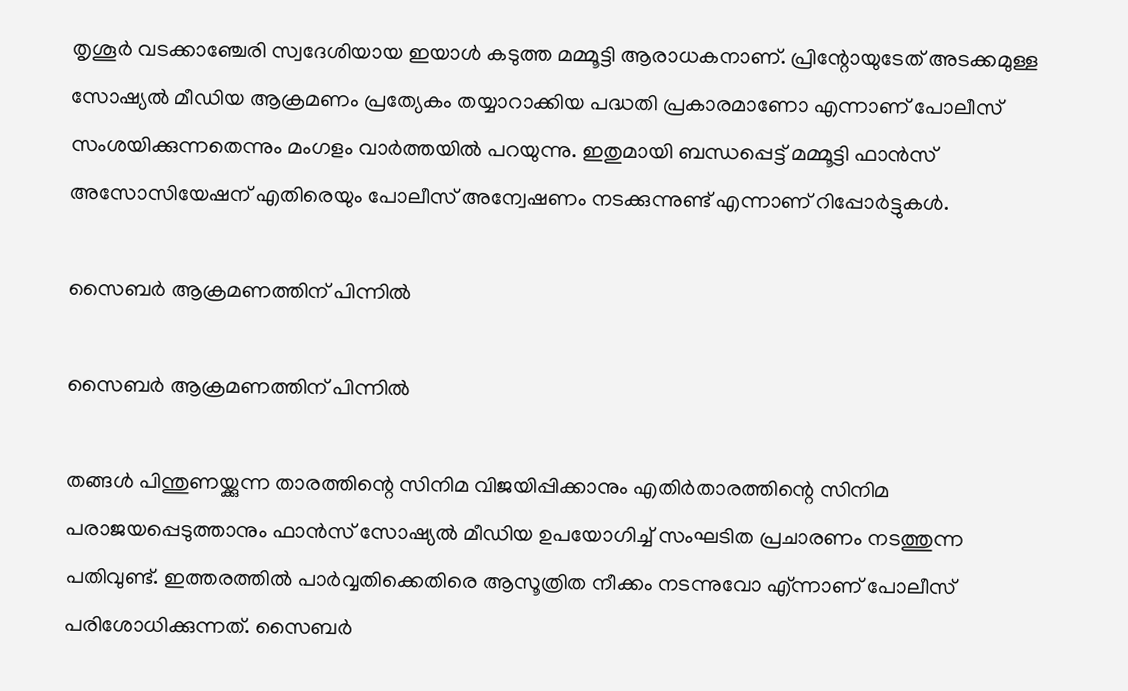തൃശൂര്‍ വടക്കാഞ്ചേരി സ്വദേശിയായ ഇയാള്‍ കടുത്ത മമ്മൂട്ടി ആരാധകനാണ്. പ്രിന്റോയുടേത് അടക്കമുള്ള സോഷ്യല്‍ മീഡിയ ആക്രമണം പ്രത്യേകം തയ്യാറാക്കിയ പദ്ധതി പ്രകാരമാണോ എന്നാണ് പോലീസ് സംശയിക്കുന്നതെന്നും മംഗളം വാര്‍ത്തയില്‍ പറയുന്നു. ഇതുമായി ബന്ധപ്പെട്ട് മമ്മൂട്ടി ഫാന്‍സ് അസോസിയേഷന് എതിരെയും പോലീസ് അന്വേഷണം നടക്കുന്നുണ്ട് എന്നാണ് റിപ്പോര്‍ട്ടുകള്‍.

സൈബർ ആക്രമണത്തിന് പിന്നിൽ

സൈബർ ആക്രമണത്തിന് പിന്നിൽ

തങ്ങള്‍ പിന്തുണയ്ക്കുന്ന താരത്തിന്റെ സിനിമ വിജയിപ്പിക്കാനും എതിര്‍താരത്തിന്റെ സിനിമ പരാജയപ്പെടുത്താനും ഫാന്‍സ് സോഷ്യല്‍ മീഡിയ ഉപയോഗിച്ച് സംഘടിത പ്രചാരണം നടത്തുന്ന പതിവുണ്ട്. ഇത്തരത്തില്‍ പാര്‍വ്വതിക്കെതിരെ ആസൂത്രിത നീക്കം നടന്നുവോ എ്ന്നാണ് പോലീസ് പരിശോധിക്കുന്നത്. സൈബര്‍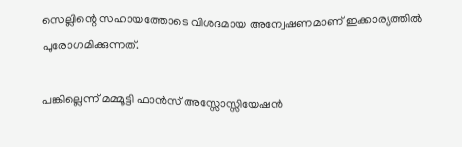സെല്ലിന്റെ സഹായത്തോടെ വിശദമായ അന്വേഷണമാണ് ഇക്കാര്യത്തില്‍ പുരോഗമിക്കുന്നത്.

പങ്കില്ലെന്ന് മമ്മൂട്ടി ഫാന്‍സ് അസ്സോസ്സിയേഷന്‍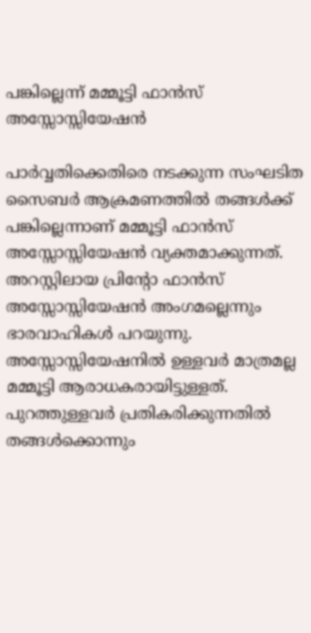പങ്കില്ലെന്ന് മമ്മൂട്ടി ഫാന്‍സ് അസ്സോസ്സിയേഷന്‍

പാര്‍വ്വതിക്കെതിരെ നടക്കുന്ന സംഘടിത സൈബര്‍ ആക്രമണത്തില്‍ തങ്ങള്‍ക്ക് പങ്കില്ലെന്നാണ് മമ്മൂട്ടി ഫാന്‍സ് അസ്സോസ്സിയേഷന്‍ വ്യക്തമാക്കുന്നത്. അറസ്റ്റിലായ പ്രിന്റോ ഫാന്‍സ് അസ്സോസ്സിയേഷന്‍ അംഗമല്ലെന്നും ഭാരവാഹികള്‍ പറയുന്നു. അസ്സോസ്സിയേഷനില്‍ ഉള്ളവര്‍ മാത്രമല്ല മമ്മൂട്ടി ആരാധകരായിട്ടുള്ളത്. പുറത്തുള്ളവര്‍ പ്രതികരിക്കുന്നതില്‍ തങ്ങള്‍ക്കൊന്നും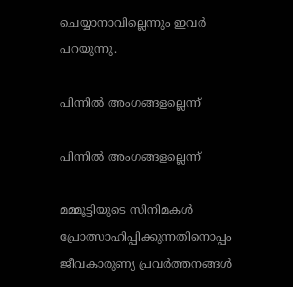ചെയ്യാനാവില്ലെന്നും ഇവര്‍ പറയുന്നു.

പിന്നിൽ അംഗങ്ങളല്ലെന്ന്

പിന്നിൽ അംഗങ്ങളല്ലെന്ന്

മമ്മൂട്ടിയുടെ സിനിമകള്‍ പ്രോത്സാഹിപ്പിക്കുന്നതിനൊപ്പം ജീവകാരുണ്യ പ്രവര്‍ത്തനങ്ങള്‍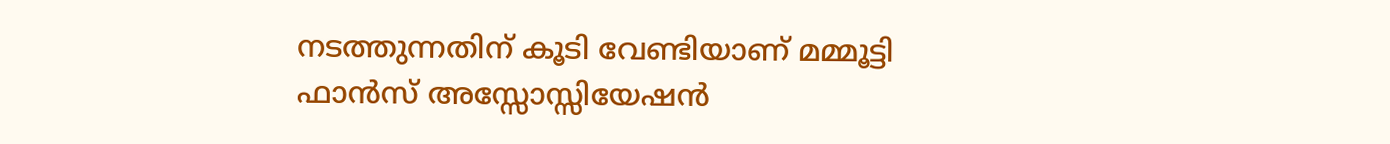നടത്തുന്നതിന് കൂടി വേണ്ടിയാണ് മമ്മൂട്ടി ഫാന്‍സ് അസ്സോസ്സിയേഷന്‍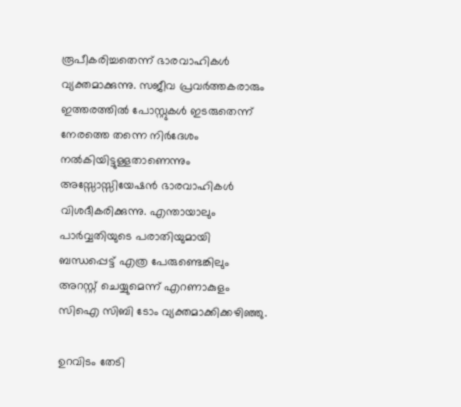രൂപീകരിച്ചതെന്ന് ഭാരവാഹികള്‍ വ്യക്തമാക്കുന്നു. സജീവ പ്രവര്‍ത്തകരാരും ഇത്തരത്തില്‍ പോസ്റ്റുകള്‍ ഇടരുതെന്ന് നേരത്തെ തന്നെ നിര്‍ദേശം നല്‍കിയിട്ടുള്ളതാണെന്നും അസ്സോസ്സിയേഷന്‍ ഭാരവാഹികള്‍ വിശദീകരിക്കുന്നു. എന്തായാലും പാർവ്വതിയുടെ പരാതിയുമായി ബന്ധപ്പെട്ട് എത്ര പേരുണ്ടെങ്കിലും അറസ്റ്റ് ചെയ്യുമെന്ന് എറണാകുളം സിഐ സിബി ടോം വ്യക്തമാക്കിക്കഴിഞ്ഞു.

ഉറവിടം തേടി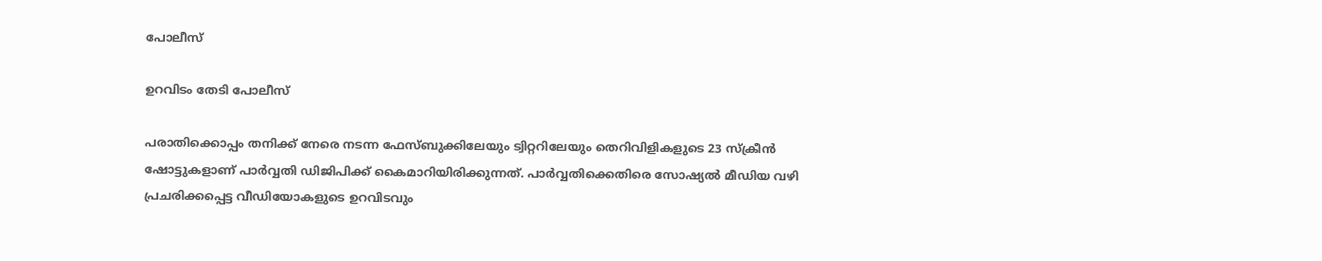പോലീസ്

ഉറവിടം തേടി പോലീസ്

പരാതിക്കൊപ്പം തനിക്ക് നേരെ നടന്ന ഫേസ്ബുക്കിലേയും ട്വിറ്ററിലേയും തെറിവിളികളുടെ 23 സ്‌ക്രീന്‍ ഷോട്ടുകളാണ് പാര്‍വ്വതി ഡിജിപിക്ക് കൈമാറിയിരിക്കുന്നത്. പാര്‍വ്വതിക്കെതിരെ സോഷ്യല്‍ മീഡിയ വഴി പ്രചരിക്കപ്പെട്ട വീഡിയോകളുടെ ഉറവിടവും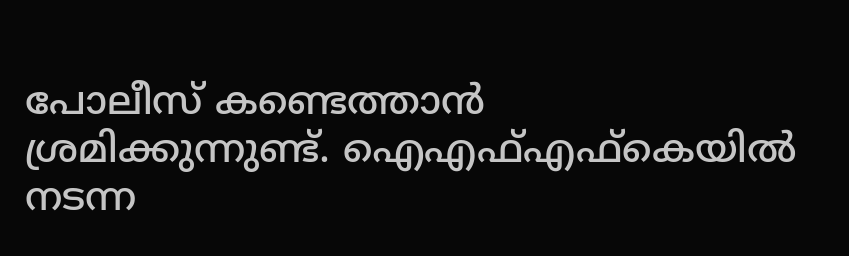പോലീസ് കണ്ടെത്താന്‍ ശ്രമിക്കുന്നുണ്ട്. ഐഎഫ്എഫ്‌കെയില്‍ നടന്ന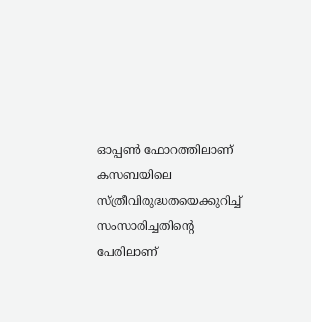ഓപ്പണ്‍ ഫോറത്തിലാണ് കസബയിലെ സ്ത്രീവിരുദ്ധതയെക്കുറിച്ച് സംസാരിച്ചതിന്റെ പേരിലാണ്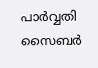പാർവ്വതി സൈബർ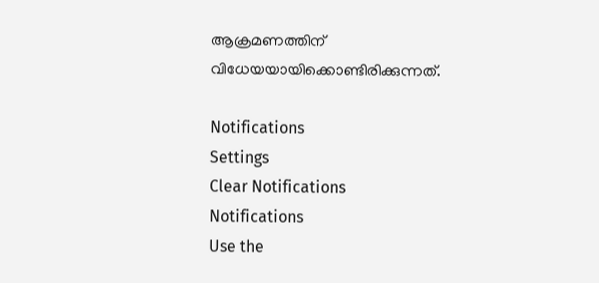ആക്രമണത്തിന് വിധേയയായിക്കൊണ്ടിരിക്കുന്നത്.

Notifications
Settings
Clear Notifications
Notifications
Use the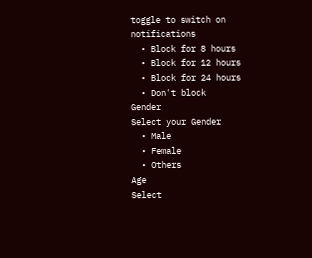toggle to switch on notifications
  • Block for 8 hours
  • Block for 12 hours
  • Block for 24 hours
  • Don't block
Gender
Select your Gender
  • Male
  • Female
  • Others
Age
Select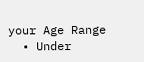your Age Range
  • Under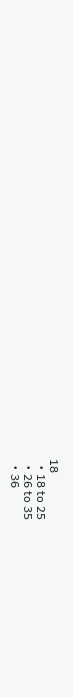18
  • 18 to 25
  • 26 to 35
  • 36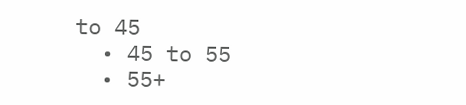to 45
  • 45 to 55
  • 55+